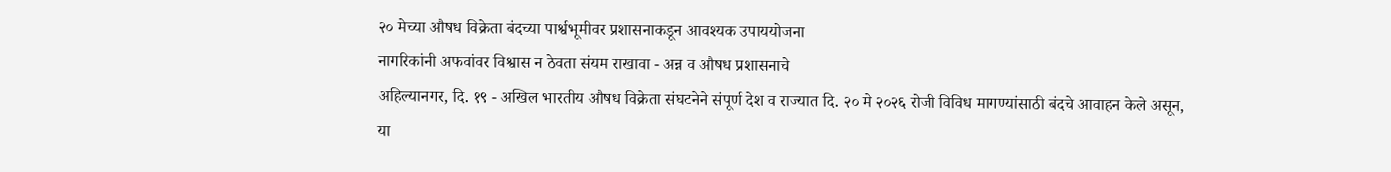२० मेच्या औषध विक्रेता बंदच्या पार्श्वभूमीवर प्रशासनाकडून आवश्यक उपाययोजना
नागरिकांनी अफवांवर विश्वास न ठेवता संयम राखावा - अन्न व औषध प्रशासनाचे
अहिल्यानगर, दि. १९ - अखिल भारतीय औषध विक्रेता संघटनेने संपूर्ण देश व राज्यात दि. २० मे २०२६ रोजी विविध मागण्यांसाठी बंदचे आवाहन केले असून, या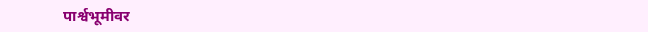पार्श्वभूमीवर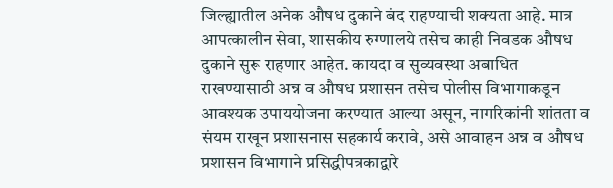जिल्ह्यातील अनेक औषध दुकाने बंद राहण्याची शक्यता आहे. मात्र आपत्कालीन सेवा, शासकीय रुग्णालये तसेच काही निवडक औषध दुकाने सुरू राहणार आहेत. कायदा व सुव्यवस्था अबाधित राखण्यासाठी अन्न व औषध प्रशासन तसेच पोलीस विभागाकडून आवश्यक उपाययोजना करण्यात आल्या असून, नागरिकांनी शांतता व संयम राखून प्रशासनास सहकार्य करावे, असे आवाहन अन्न व औषध प्रशासन विभागाने प्रसिद्धीपत्रकाद्वारे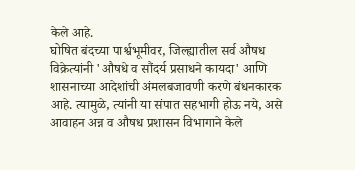केले आहे.
घोषित बंदच्या पार्श्वभूमीवर, जिल्ह्यातील सर्व औषध विक्रेत्यांनी 'औषधे व सौंदर्य प्रसाधने कायदा' आणि शासनाच्या आदेशांची अंमलबजावणी करणे बंधनकारक आहे. त्यामुळे, त्यांनी या संपात सहभागी होऊ नये, असे आवाहन अन्न व औषध प्रशासन विभागाने केले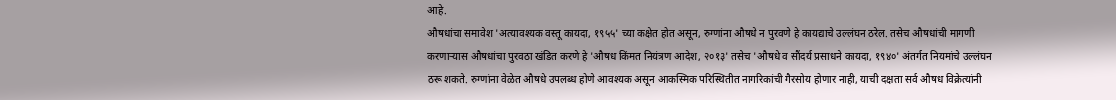आहे.
औषधांचा समावेश 'अत्यावश्यक वस्तू कायदा, १९५५' च्या कक्षेत होत असून, रुग्णांना औषधे न पुरवणे हे कायद्याचे उल्लंघन ठरेल. तसेच औषधांची मागणी करणाऱ्यास औषधांचा पुरवठा खंडित करणे हे 'औषध किंमत नियंत्रण आदेश, २०१३' तसेच 'औषधे व सौंदर्य प्रसाधने कायदा, १९४०' अंतर्गत नियमांचे उल्लंघन ठरू शकते. रुग्णांना वेळेत औषधे उपलब्ध होणे आवश्यक असून आकस्मिक परिस्थितीत नागरिकांची गैरसोय होणार नाही, याची दक्षता सर्व औषध विक्रेत्यांनी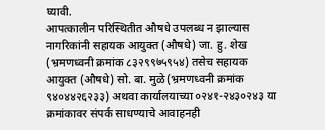घ्यावी.
आपत्कालीन परिस्थितीत औषधे उपलब्ध न झाल्यास नागरिकांनी सहायक आयुक्त (औषधे) जा. हु. शेख (भ्रमणध्वनी क्रमांक ८३२९९७५९५४) तसेच सहायक आयुक्त (औषधे) सो. बा. मुळे (भ्रमणध्वनी क्रमांक ९४०४४२६२३३) अथवा कार्यालयाच्या ०२४१-२४३०२४३ या क्रमांकावर संपर्क साधण्याचे आवाहनही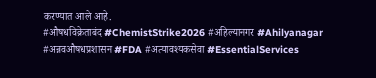करण्यात आले आहे.
#औषधविक्रेताबंद #ChemistStrike2026 #अहिल्यानगर #Ahilyanagar #अन्नवऔषधप्रशासन #FDA #अत्यावश्यकसेवा #EssentialServices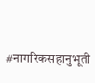#नागरिकसहानुभूती